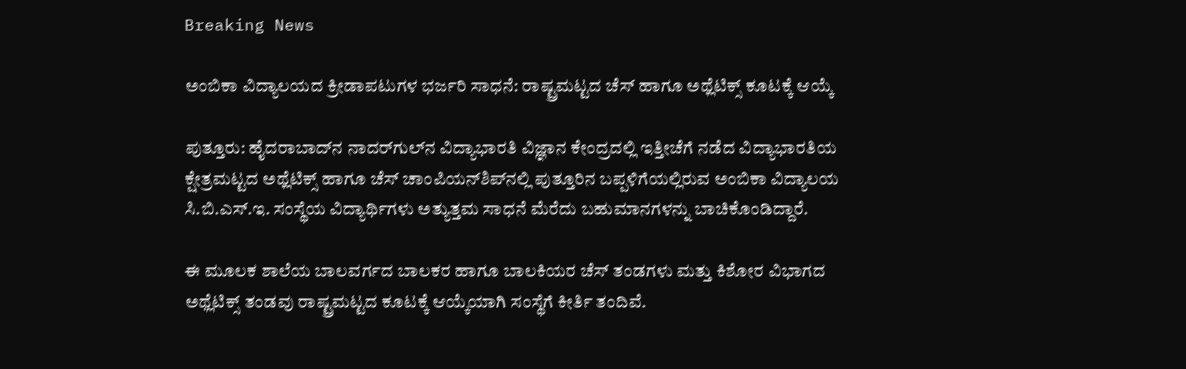Breaking News

ಅಂಬಿಕಾ ವಿದ್ಯಾಲಯದ ಕ್ರೀಡಾಪಟುಗಳ ಭರ್ಜರಿ ಸಾಧನೆ: ರಾಷ್ಟ್ರಮಟ್ಟದ ಚೆಸ್ ಹಾಗೂ ಅಥ್ಲೆಟಿಕ್ಸ್ ಕೂಟಕ್ಕೆ ಆಯ್ಕೆ

ಪುತ್ತೂರು: ಹೈದರಾಬಾದ್‌ನ ನಾದರ್‌ಗುಲ್‌ನ ವಿದ್ಯಾಭಾರತಿ ವಿಜ್ಞಾನ ಕೇಂದ್ರದಲ್ಲಿ ಇತ್ತೀಚೆಗೆ ನಡೆದ ವಿದ್ಯಾಭಾರತಿಯ ಕ್ಷೇತ್ರಮಟ್ಟದ ಅಥ್ಲೆಟಿಕ್ಸ್ ಹಾಗೂ ಚೆಸ್ ಚಾಂಪಿಯನ್‌ಶಿಪ್‌ನಲ್ಲಿ ಪುತ್ತೂರಿನ ಬಪ್ಪಳಿಗೆಯಲ್ಲಿರುವ ಅಂಬಿಕಾ ವಿದ್ಯಾಲಯ ಸಿ.ಬಿ.ಎಸ್.ಇ. ಸಂಸ್ಥೆಯ ವಿದ್ಯಾರ್ಥಿಗಳು ಅತ್ಯುತ್ತಮ ಸಾಧನೆ ಮೆರೆದು ಬಹುಮಾನಗಳನ್ನು ಬಾಚಿಕೊಂಡಿದ್ದಾರೆ.

ಈ ಮೂಲಕ ಶಾಲೆಯ ಬಾಲವರ್ಗದ ಬಾಲಕರ ಹಾಗೂ ಬಾಲಕಿಯರ ಚೆಸ್ ತಂಡಗಳು ಮತ್ತು ಕಿಶೋರ ವಿಭಾಗದ ಅಥ್ಲೆಟಿಕ್ಸ್ ತಂಡವು ರಾಷ್ಟ್ರಮಟ್ಟದ ಕೂಟಕ್ಕೆ ಆಯ್ಕೆಯಾಗಿ ಸಂಸ್ಥೆಗೆ ಕೀರ್ತಿ ತಂದಿವೆ.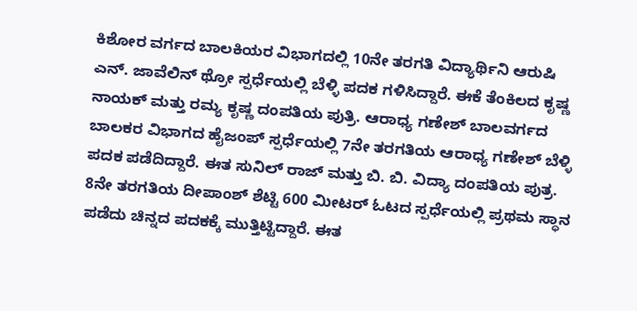ಕಿಶೋರ ವರ್ಗದ ಬಾಲಕಿಯರ ವಿಭಾಗದಲ್ಲಿ 10ನೇ ತರಗತಿ ವಿದ್ಯಾರ್ಥಿನಿ ಆರುಷಿ ಎನ್. ಜಾವೆಲಿನ್ ಥ್ರೋ ಸ್ಪರ್ಧೆಯಲ್ಲಿ ಬೆಳ್ಳಿ ಪದಕ ಗಳಿಸಿದ್ದಾರೆ. ಈಕೆ ತೆಂಕಿಲದ ಕೃಷ್ಣ ನಾಯಕ್ ಮತ್ತು ರಮ್ಯ ಕೃಷ್ಣ ದಂಪತಿಯ ಪುತ್ರಿ. ಆರಾಧ್ಯ ಗಣೇಶ್ ಬಾಲವರ್ಗದ ಬಾಲಕರ ವಿಭಾಗದ ಹೈಜಂಪ್ ಸ್ಪರ್ಧೆಯಲ್ಲಿ 7ನೇ ತರಗತಿಯ ಆರಾಧ್ಯ ಗಣೇಶ್ ಬೆಳ್ಳಿ ಪದಕ ಪಡೆದಿದ್ದಾರೆ. ಈತ ಸುನಿಲ್ ರಾಜ್ ಮತ್ತು ಬಿ. ಬಿ. ವಿದ್ಯಾ ದಂಪತಿಯ ಪುತ್ರ. 8ನೇ ತರಗತಿಯ ದೀಪಾಂಶ್ ಶೆಟ್ಟಿ 600 ಮೀಟರ್ ಓಟದ ಸ್ಪರ್ಧೆಯಲ್ಲಿ ಪ್ರಥಮ ಸ್ಥಾನ ಪಡೆದು ಚಿನ್ನದ ಪದಕಕ್ಕೆ ಮುತ್ತಿಟ್ಟಿದ್ದಾರೆ. ಈತ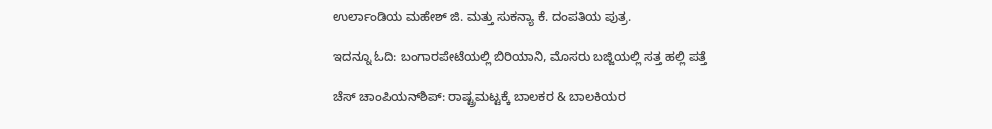ಉರ್ಲಾಂಡಿಯ ಮಹೇಶ್ ಜಿ. ಮತ್ತು ಸುಕನ್ಯಾ ಕೆ. ದಂಪತಿಯ ಪುತ್ರ.

ಇದನ್ನೂ ಓದಿ: ಬಂಗಾರಪೇಟೆಯಲ್ಲಿ ಬಿರಿಯಾನಿ, ಮೊಸರು ಬಜ್ಜಿಯಲ್ಲಿ ಸತ್ತ ಹಲ್ಲಿ ಪತ್ತೆ

ಚೆಸ್ ಚಾಂಪಿಯನ್‌ಶಿಪ್: ರಾಷ್ಟ್ರಮಟ್ಟಕ್ಕೆ ಬಾಲಕರ & ಬಾಲಕಿಯರ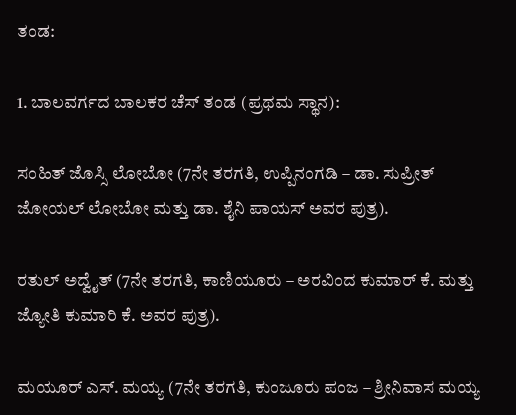ತಂಡ:

1. ಬಾಲವರ್ಗದ ಬಾಲಕರ ಚೆಸ್ ತಂಡ (ಪ್ರಥಮ ಸ್ಥಾನ):

ಸಂಹಿತ್ ಜೊಸ್ಸಿ ಲೋಬೋ (7ನೇ ತರಗತಿ, ಉಪ್ಪಿನಂಗಡಿ – ಡಾ. ಸುಪ್ರೀತ್ ಜೋಯಲ್ ಲೋಬೋ ಮತ್ತು ಡಾ. ಶೈನಿ ಪಾಯಸ್ ಅವರ ಪುತ್ರ).

ರತುಲ್ ಅದ್ವೈತ್ (7ನೇ ತರಗತಿ, ಕಾಣಿಯೂರು – ಅರವಿಂದ ಕುಮಾರ್ ಕೆ. ಮತ್ತು ಜ್ಯೋತಿ ಕುಮಾರಿ ಕೆ. ಅವರ ಪುತ್ರ).

ಮಯೂರ್ ಎಸ್. ಮಯ್ಯ (7ನೇ ತರಗತಿ, ಕುಂಜೂರು ಪಂಜ – ಶ್ರೀನಿವಾಸ ಮಯ್ಯ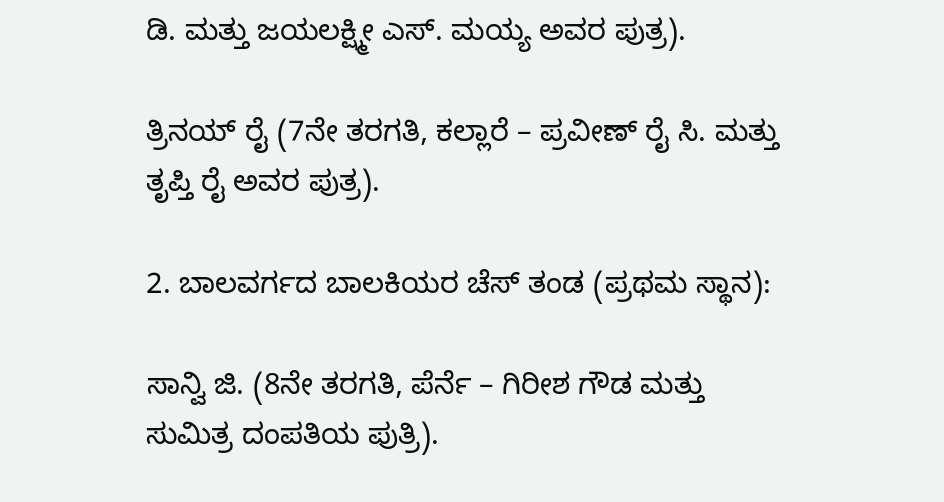ಡಿ. ಮತ್ತು ಜಯಲಕ್ಷ್ಮೀ ಎಸ್. ಮಯ್ಯ ಅವರ ಪುತ್ರ).

ತ್ರಿನಯ್ ರೈ (7ನೇ ತರಗತಿ, ಕಲ್ಲಾರೆ – ಪ್ರವೀಣ್ ರೈ ಸಿ. ಮತ್ತು ತೃಪ್ತಿ ರೈ ಅವರ ಪುತ್ರ).

2. ಬಾಲವರ್ಗದ ಬಾಲಕಿಯರ ಚೆಸ್ ತಂಡ (ಪ್ರಥಮ ಸ್ಥಾನ):

ಸಾನ್ವಿ ಜಿ. (8ನೇ ತರಗತಿ, ಪೆರ್ನೆ – ಗಿರೀಶ ಗೌಡ ಮತ್ತು ಸುಮಿತ್ರ ದಂಪತಿಯ ಪುತ್ರಿ).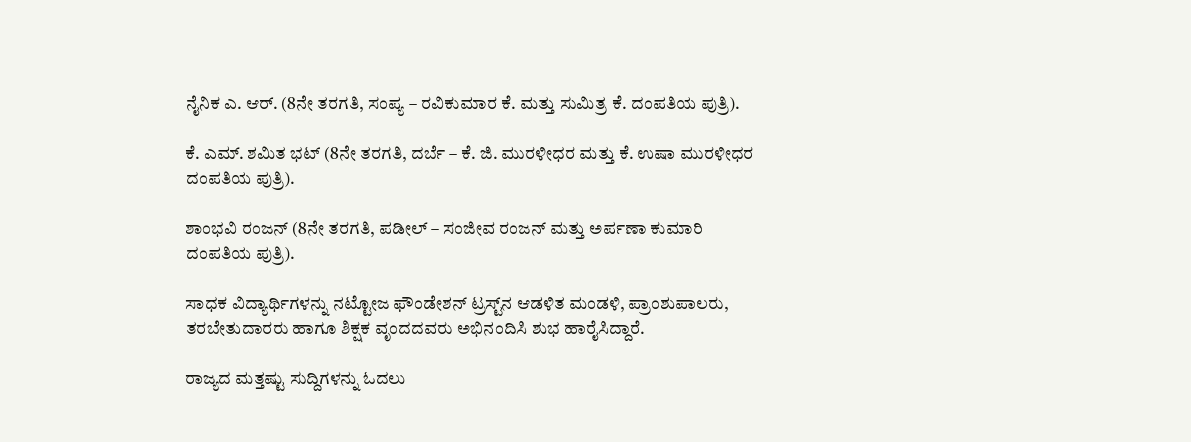ನೈನಿಕ ಎ. ಆರ್. (8ನೇ ತರಗತಿ, ಸಂಪ್ಯ – ರವಿಕುಮಾರ ಕೆ. ಮತ್ತು ಸುಮಿತ್ರ ಕೆ. ದಂಪತಿಯ ಪುತ್ರಿ).

ಕೆ. ಎಮ್. ಶಮಿತ ಭಟ್ (8ನೇ ತರಗತಿ, ದರ್ಬೆ – ಕೆ. ಜಿ. ಮುರಳೀಧರ ಮತ್ತು ಕೆ. ಉಷಾ ಮುರಳೀಧರ ದಂಪತಿಯ ಪುತ್ರಿ).

ಶಾಂಭವಿ ರಂಜನ್ (8ನೇ ತರಗತಿ, ಪಡೀಲ್ – ಸಂಜೀವ ರಂಜನ್ ಮತ್ತು ಅರ್ಪಣಾ ಕುಮಾರಿ ದಂಪತಿಯ ಪುತ್ರಿ).

ಸಾಧಕ ವಿದ್ಯಾರ್ಥಿಗಳನ್ನು ನಟ್ಟೋಜ ಫೌಂಡೇಶನ್ ಟ್ರಸ್ಟ್‌ನ ಆಡಳಿತ ಮಂಡಳಿ, ಪ್ರಾಂಶುಪಾಲರು, ತರಬೇತುದಾರರು ಹಾಗೂ ಶಿಕ್ಷಕ ವೃಂದದವರು ಅಭಿನಂದಿಸಿ ಶುಭ ಹಾರೈಸಿದ್ದಾರೆ.

ರಾಜ್ಯದ ಮತ್ತಷ್ಟು ಸುದ್ದಿಗಳನ್ನು ಓದಲು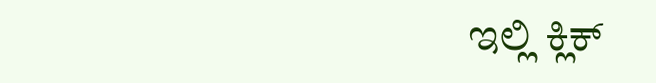ಇಲ್ಲಿ ಕ್ಲಿಕ್‌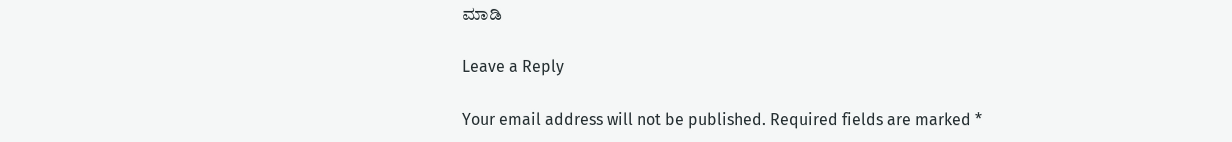ಮಾಡಿ

Leave a Reply

Your email address will not be published. Required fields are marked *